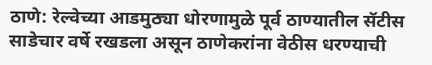ठाणे: रेल्वेच्या आडमुठ्या धोरणामुळे पूर्व ठाण्यातील सॅटीस साडेचार वर्षे रखडला असून ठाणेकरांना वेठीस धरण्याची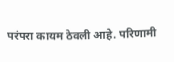परंपरा कायम ठेवली आहे. परिणामी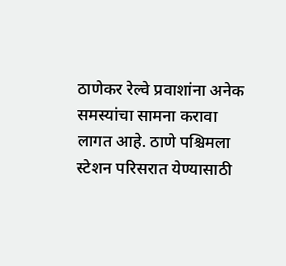ठाणेकर रेल्वे प्रवाशांना अनेक समस्यांचा सामना करावा लागत आहे. ठाणे पश्चिमला स्टेशन परिसरात येण्यासाठी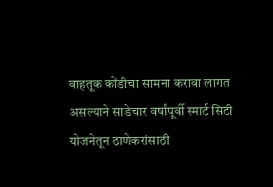वाहतूक कोंडीचा सामना करावा लागत असल्याने साडेचार वर्षांपूर्वी स्मार्ट सिटी योजनेतून ठाणेकरांसाठी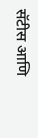सॅटीस आणि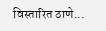विस्तारित ठाणे...